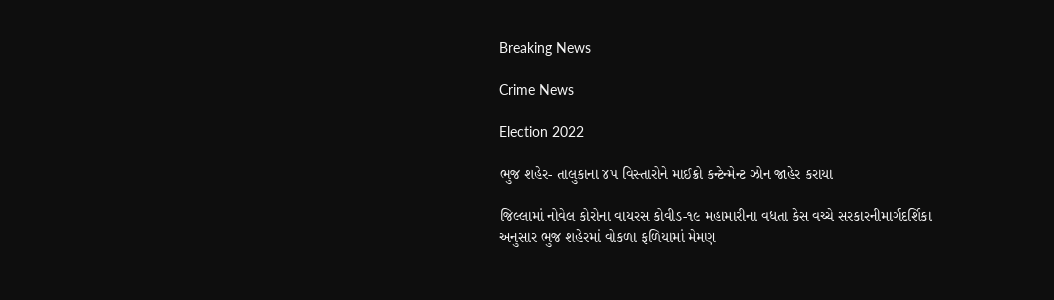Breaking News

Crime News

Election 2022

ભુજ શહેર- તાલુકાના ૪૫ વિસ્તારોને માઈક્રો કન્ટેન્મેન્ટ ઝોન જાહેર કરાયા

જિલ્લામાં નોવેલ કોરોના વાયરસ કોવીડ-૧૯ મહામારીના વધતા કેસ વચ્ચે સરકારનીમાર્ગદર્શિકા અનુસાર ભુજ શહેરમાં વોકળા ફળિયામાં મેમણ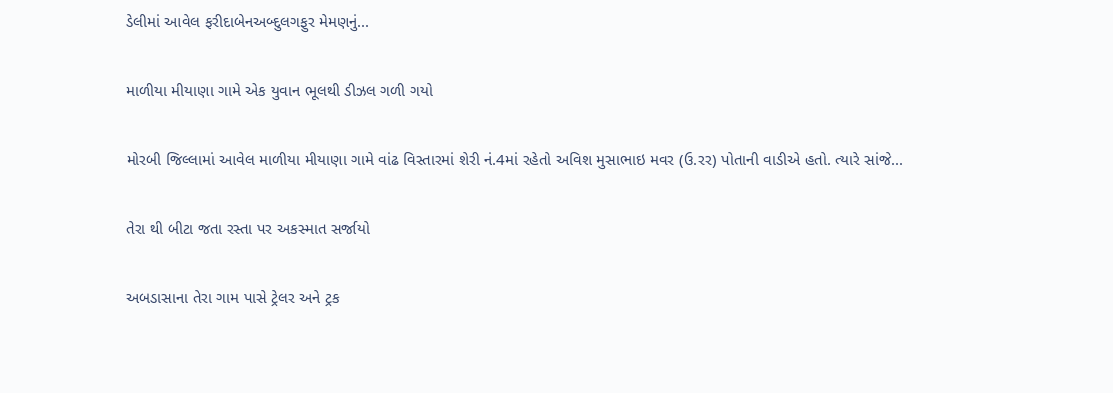ડેલીમાં આવેલ ફરીદાબેનઅબ્દુલગફુર મેમણનું...

માળીયા મીયાણા ગામે એક યુવાન ભૂલથી ડીઝલ ગળી ગયો

મોરબી જિલ્લામાં આવેલ માળીયા મીયાણા ગામે વાંઢ વિસ્તારમાં શેરી નં.4માં રહેતો અવિશ મુસાભાઇ મવર (ઉ.રર) પોતાની વાડીએ હતો. ત્યારે સાંજે...

તેરા થી બીટા જતા રસ્તા પર અકસ્માત સર્જાયો

અબડાસાના તેરા ગામ પાસે ટ્રેલર અને ટ્રક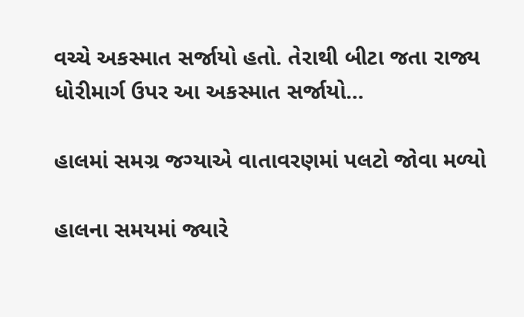વચ્ચે અકસ્માત સર્જાયો હતો. તેરાથી બીટા જતા રાજ્ય ધોરીમાર્ગ ઉપર આ અકસ્માત સર્જાયો...

હાલમાં સમગ્ર જગ્યાએ વાતાવરણમાં પલટો જોવા મળ્યો

હાલના સમયમાં જ્યારે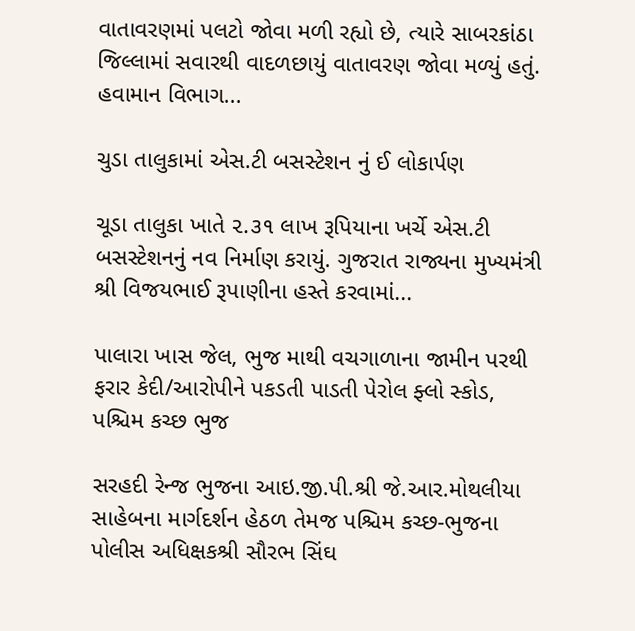વાતાવરણમાં પલટો જોવા મળી રહ્યો છે, ત્યારે સાબરકાંઠા જિલ્લામાં સવારથી વાદળછાયું વાતાવરણ જોવા મળ્યું હતું. હવામાન વિભાગ...

ચુડા તાલુકામાં એસ.ટી બસસ્ટેશન નું ઈ લોકાર્પણ

ચૂડા તાલુકા ખાતે ૨.૩૧ લાખ રૂપિયાના ખર્ચે એસ.ટી બસસ્ટેશનનું નવ નિર્માણ કરાયું. ગુજરાત રાજ્યના મુખ્યમંત્રી શ્રી વિજયભાઈ રૂપાણીના હસ્તે કરવામાં...

પાલારા ખાસ જેલ, ભુજ માથી વચગાળાના જામીન પરથી ફરાર કેદી/આરોપીને પકડતી પાડતી પેરોલ ફ્લો સ્કોડ, પશ્ચિમ કચ્છ ભુજ

સરહદી રેન્જ ભુજના આઇ.જી.પી.શ્રી જે.આર.મોથલીયા સાહેબના માર્ગદર્શન હેઠળ તેમજ પશ્ચિમ કચ્છ-ભુજના પોલીસ અધિક્ષકશ્રી સૌરભ સિંઘ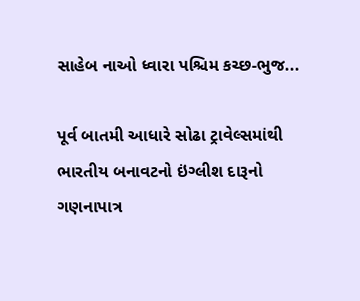સાહેબ નાઓ ધ્વારા પશ્ચિમ કચ્છ-ભુજ...

પૂર્વ બાતમી આધારે સોઢા ટ્રાવેલ્સમાંથી ભારતીય બનાવટનો ઇંગ્લીશ દારૂનો ગણનાપાત્ર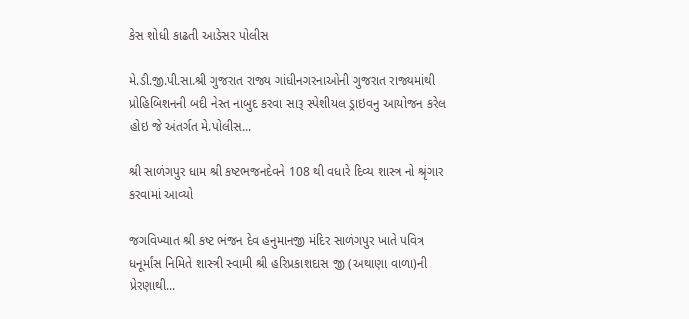કેસ શોધી કાઢતી આડેસર પોલીસ

મે.ડી.જી.પી.સા.શ્રી ગુજરાત રાજ્ય ગાંધીનગરનાઓની ગુજરાત રાજ્યમાંથી પ્રોહિબિશનની બદી નેસ્ત નાબુદ કરવા સારૂ સ્પેશીયલ ડ્રાઇવનુ આયોજન કરેલ હોઇ જે અંતર્ગત મે.પોલીસ...

શ્રી સાળંગપુર ધામ શ્રી કષ્ટભજનદેવને 108 થી વધારે દિવ્ય શાસ્ત્ર નો શ્રૃંગાર કરવામાં આવ્યો

જગવિખ્યાત શ્રી કષ્ટ ભંજન દેવ હનુમાનજી મંદિર સાળંગપુર ખાતે પવિત્ર ધનૂર્માંસ નિમિતે શાસ્ત્રી સ્વામી શ્રી હરિપ્રકાશદાસ જી (અથાણા વાળા)ની પ્રેરણાથી...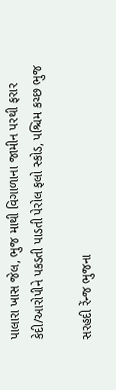પાલારા ખાસ જેલ, ભુજ માથી વિગાળાના જામીન પરથી ફરાર કેદી/આરોપીને પકડતી પાડતી પેરોલ ફલો સ્કોડ, પશ્ચિમ કચ્છ ભુજ

સરહદી રેંન્જ ભુજના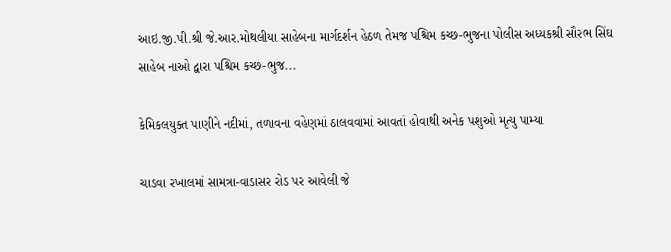આઇ.જી.પી.શ્રી જે.આર.મોથલીયા સાહેબના માર્ગદર્શન હેઠળ તેમજ પશ્ચિમ કચ્છ-ભુજના પોલીસ અધ્યકશ્રી સૌરભ સિંઘ સાહેબ નાઓ દ્વારા પશ્ચિમ કચ્છ-ભુજ...

કેમિકલયુક્ત પાણીને નદીમાં, તળાવના વહેણમાં ઠાલવવામાં આવતાં હોવાથી અનેક પશુઓ મૃત્યુ પામ્યા

ચાડવા રખાલમાં સામત્રા-વાડાસર રોડ પર આવેલી જે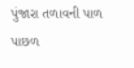પુંજારા તળાવની પાળ પાછળ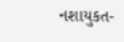નશાયુકત-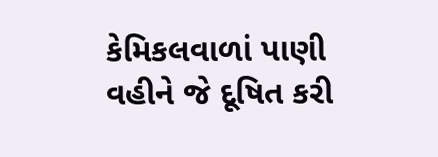કેમિકલવાળાં પાણી વહીને જે દૂષિત કરી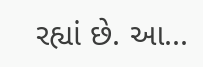રહ્યાં છે. આ...